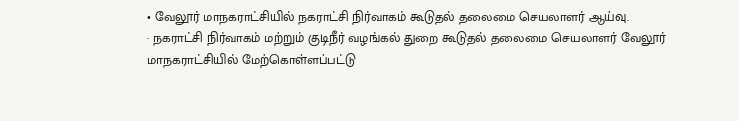• வேலூர் மாநகராட்சியில் நகராட்சி நிர்வாகம் கூடுதல் தலைமை செயலாளர் ஆய்வு.
· நகராட்சி நிர்வாகம் மற்றும் குடிநீர் வழங்கல் துறை கூடுதல் தலைமை செயலாளர் வேலூர் மாநகராட்சியில் மேற்கொள்ளப்பட்டு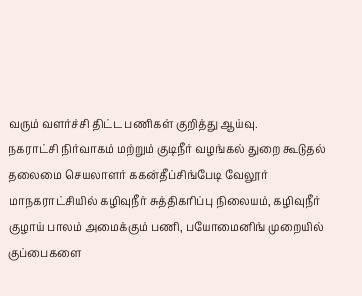வரும் வளர்ச்சி திட்ட பணிகள் குறித்து ஆய்வு.
நகராட்சி நிர்வாகம் மற்றும் குடிநீர் வழங்கல் துறை கூடுதல் தலைமை செயலாளர் ககன்தீப்சிங்பேடி வேலூர் மாநகராட்சியில் கழிவுநீர் சுத்திகரிப்பு நிலையம், கழிவுநீர் குழாய் பாலம் அமைக்கும் பணி, பயோமைனிங் முறையில் குப்பைகளை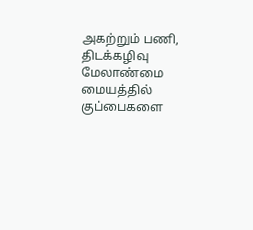அகற்றும் பணி, திடக்கழிவு மேலாண்மை மையத்தில் குப்பைகளை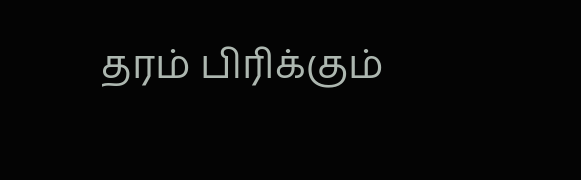தரம் பிரிக்கும்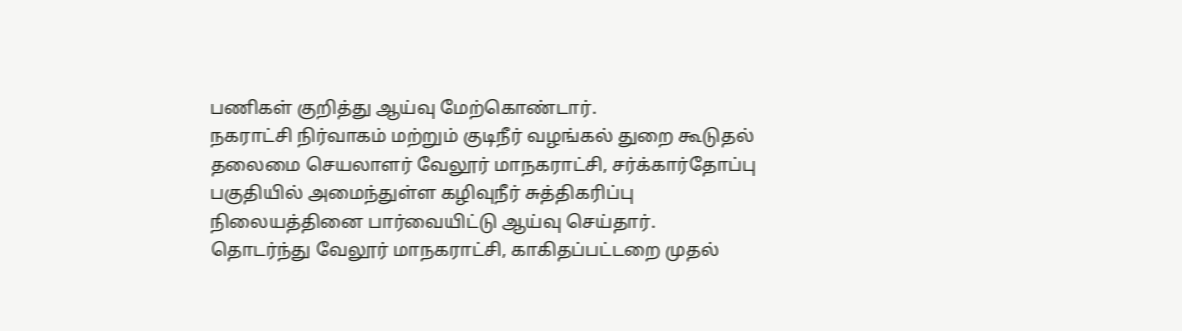பணிகள் குறித்து ஆய்வு மேற்கொண்டார்.
நகராட்சி நிர்வாகம் மற்றும் குடிநீர் வழங்கல் துறை கூடுதல் தலைமை செயலாளர் வேலூர் மாநகராட்சி, சர்க்கார்தோப்பு பகுதியில் அமைந்துள்ள கழிவுநீர் சுத்திகரிப்பு நிலையத்தினை பார்வையிட்டு ஆய்வு செய்தார்.
தொடர்ந்து வேலூர் மாநகராட்சி, காகிதப்பட்டறை முதல்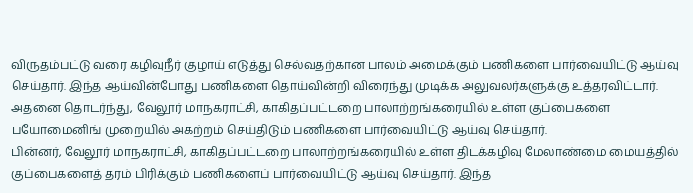விருதம்பட்டு வரை கழிவுநீர் குழாய் எடுத்து செல்வதற்கான பாலம் அமைக்கும் பணிகளை பார்வையிட்டு ஆய்வு செய்தார். இந்த ஆய்வின்போது பணிகளை தொய்வின்றி விரைந்து முடிக்க அலுவலர்களுக்கு உத்தரவிட்டார்.
அதனை தொடர்ந்து, வேலூர் மாநகராட்சி, காகிதப்பட்டறை பாலாற்றங்கரையில் உள்ள குப்பைகளை பயோமைனிங் முறையில் அகற்றம் செய்திடும் பணிகளை பார்வையிட்டு ஆய்வு செய்தார்.
பின்னர், வேலூர் மாநகராட்சி, காகிதப்பட்டறை பாலாற்றங்கரையில் உள்ள திடக்கழிவு மேலாண்மை மையத்தில் குப்பைகளைத் தரம் பிரிக்கும் பணிகளைப் பார்வையிட்டு ஆய்வு செய்தார். இந்த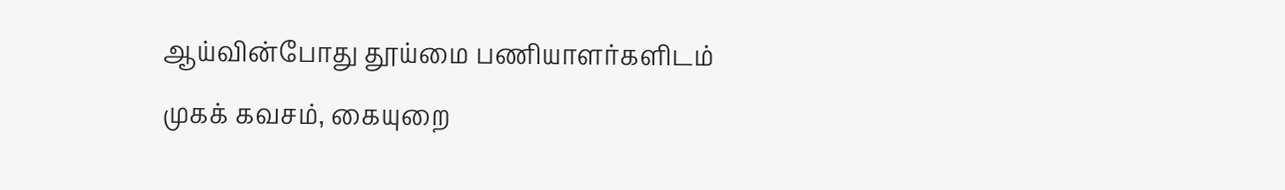ஆய்வின்போது தூய்மை பணியாளர்களிடம் முகக் கவசம், கையுறை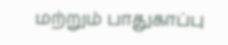மற்றும் பாதுகாப்பு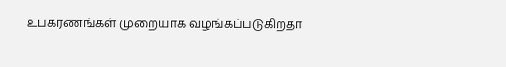உபகரணங்கள் முறையாக வழங்கப்படுகிறதா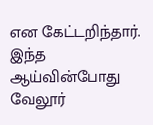என கேட்டறிந்தார்.
இந்த ஆய்வின்போது வேலூர்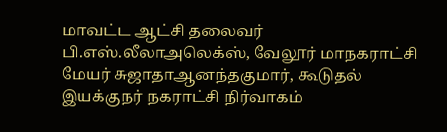மாவட்ட ஆட்சி தலைவர் பி.எஸ்.லீலாஅலெக்ஸ், வேலூர் மாநகராட்சி மேயர் சுஜாதாஆனந்தகுமார், கூடுதல் இயக்குநர் நகராட்சி நிர்வாகம்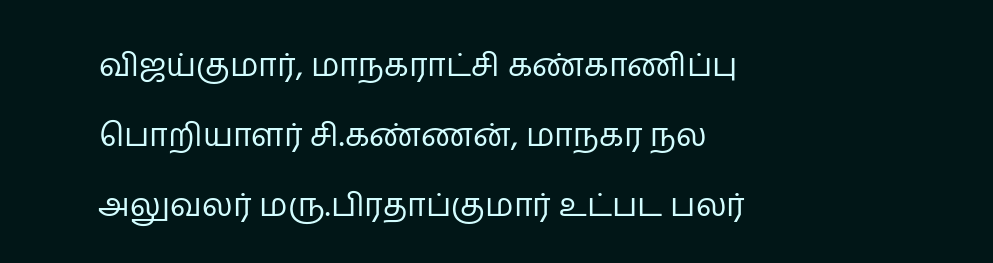விஜய்குமார், மாநகராட்சி கண்காணிப்பு பொறியாளர் சி.கண்ணன், மாநகர நல அலுவலர் மரு.பிரதாப்குமார் உட்பட பலர்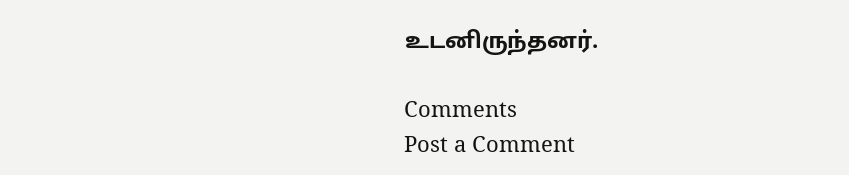உடனிருந்தனர்.

Comments
Post a Comment